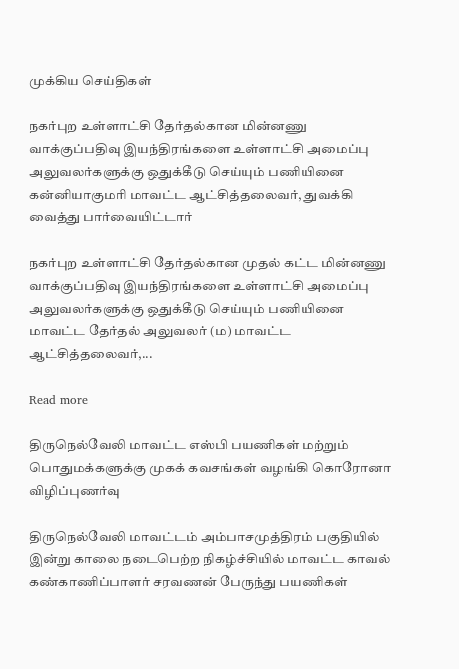முக்கிய செய்திகள்

நகர்புற உள்ளாட்சி தேர்தல்கான மின்னணு வாக்குப்பதிவு இயந்திரங்களை உள்ளாட்சி அமைப்பு அலுவலர்களுக்கு ஒதுக்கீடு செய்யும் பணியினை கன்னியாகுமரி மாவட்ட ஆட்சித்தலைவர், துவக்கி வைத்து பார்வையிட்டார்

நகர்புற உள்ளாட்சி தேர்தல்கான முதல் கட்ட மின்னணு வாக்குப்பதிவு இயந்திரங்களை உள்ளாட்சி அமைப்பு அலுவலர்களுக்கு ஒதுக்கீடு செய்யும் பணியினை மாவட்ட தேர்தல் அலுவலர் (ம) மாவட்ட ஆட்சித்தலைவர்,...

Read more

திருநெல்வேலி மாவட்ட எஸ்பி பயணிகள் மற்றும் பொதுமக்களுக்கு முகக் கவசங்கள் வழங்கி கொரோனா விழிப்புணர்வு

திருநெல்வேலி மாவட்டம் அம்பாசமுத்திரம் பகுதியில் இன்று காலை நடைபெற்ற நிகழ்ச்சியில் மாவட்ட காவல் கண்காணிப்பாளர் சரவணன் பேருந்து பயணிகள்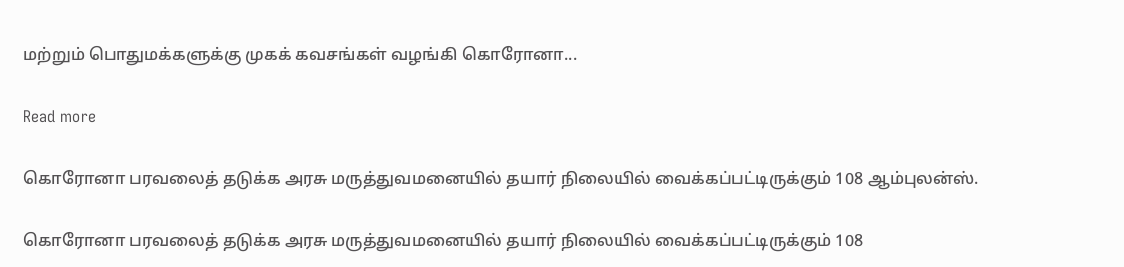மற்றும் பொதுமக்களுக்கு முகக் கவசங்கள் வழங்கி கொரோனா...

Read more

கொரோனா பரவலைத் தடுக்க அரசு மருத்துவமனையில் தயார் நிலையில் வைக்கப்பட்டிருக்கும் 108 ஆம்புலன்ஸ்.

கொரோனா பரவலைத் தடுக்க அரசு மருத்துவமனையில் தயார் நிலையில் வைக்கப்பட்டிருக்கும் 108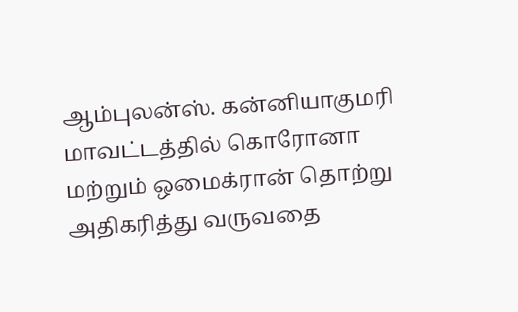ஆம்புலன்ஸ். கன்னியாகுமரி மாவட்டத்தில் கொரோனா மற்றும் ஒமைக்ரான் தொற்று அதிகரித்து வருவதை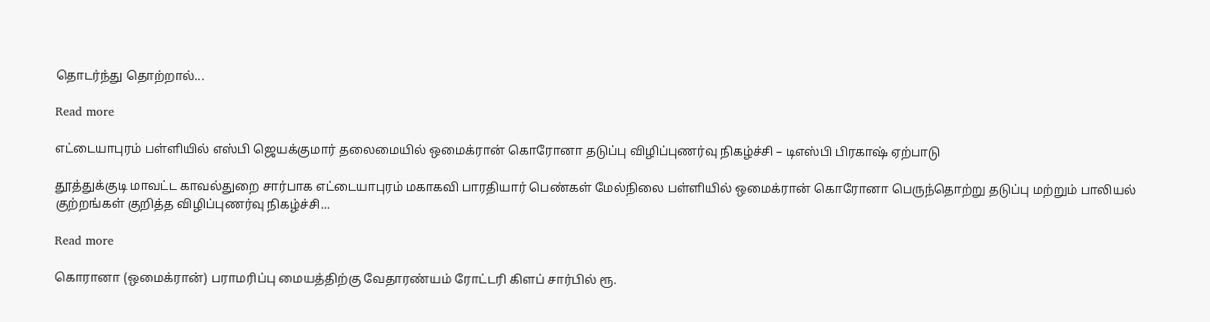தொடர்ந்து தொற்றால்...

Read more

எட்டையாபுரம் பள்ளியில் எஸ்பி ஜெயக்குமார் தலைமையில் ஒமைக்ரான் கொரோனா தடுப்பு விழிப்புணர்வு நிகழ்ச்சி – டிஎஸ்பி பிரகாஷ் ஏற்பாடு

தூத்துக்குடி மாவட்ட காவல்துறை சார்பாக எட்டையாபுரம் மகாகவி பாரதியார் பெண்கள் மேல்நிலை பள்ளியில் ஒமைக்ரான் கொரோனா பெருந்தொற்று தடுப்பு மற்றும் பாலியல் குற்றங்கள் குறித்த விழிப்புணர்வு நிகழ்ச்சி...

Read more

கொரானா (ஒமைக்ரான்) பராமரிப்பு மையத்திற்கு வேதாரண்யம் ரோட்டரி கிளப் சார்பில் ரூ.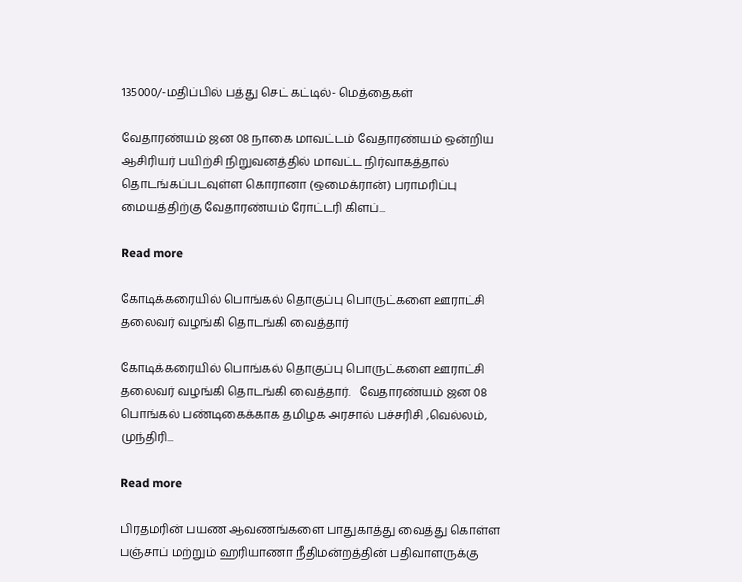135000/-மதிப்பில் பத்து செட் கட்டில்- மெத்தைகள்

வேதாரண்யம் ஜன 08 நாகை மாவட்டம் வேதாரண்யம் ஒன்றிய ஆசிரியர் பயிற்சி நிறுவனத்தில் மாவட்ட நிர்வாகத்தால் தொடங்கப்படவுள்ள கொரானா (ஒமைக்ரான்) பராமரிப்பு மையத்திற்கு வேதாரண்யம் ரோட்டரி கிளப்...

Read more

கோடிக்கரையில் பொங்கல் தொகுப்பு பொருட்களை ஊராட்சி தலைவர் வழங்கி தொடங்கி வைத்தார்

கோடிக்கரையில் பொங்கல் தொகுப்பு பொருட்களை ஊராட்சி தலைவர் வழங்கி தொடங்கி வைத்தார்.   வேதாரண்யம் ஜன 08 பொங்கல் பண்டிகைக்காக தமிழக அரசால் பச்சரிசி ,வெல்லம், முந்திரி...

Read more

பிரதமரின் பயண ஆவணங்களை பாதுகாத்து வைத்து கொள்ள பஞ்சாப் மற்றும் ஹரியாணா நீதிமன்றத்தின் பதிவாளருக்கு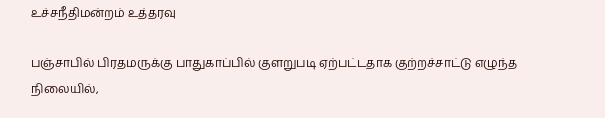உச்சநீதிமன்றம் உத்தரவு

பஞ்சாபில் பிரதமருக்கு பாதுகாப்பில் குளறுபடி ஏற்பட்டதாக குற்றச்சாட்டு எழுந்த நிலையில்,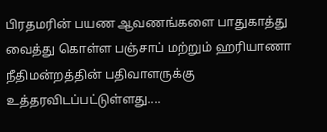பிரதமரின் பயண ஆவணங்களை பாதுகாத்து வைத்து கொள்ள பஞ்சாப் மற்றும் ஹரியாணா நீதிமன்றத்தின் பதிவாளருக்கு உத்தரவிடப்பட்டுள்ளது....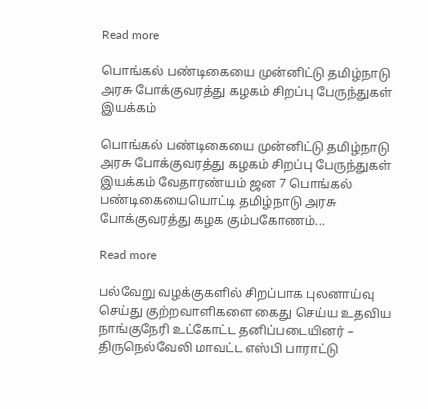Read more

பொங்கல் பண்டிகையை முன்னிட்டு தமிழ்நாடு அரசு போக்குவரத்து கழகம் சிறப்பு பேருந்துகள் இயக்கம்

பொங்கல் பண்டிகையை முன்னிட்டு தமிழ்நாடு அரசு போக்குவரத்து கழகம் சிறப்பு பேருந்துகள் இயக்கம் வேதாரண்யம் ஜன 7 பொங்கல் பண்டிகையையொட்டி தமிழ்நாடு அரசு போக்குவரத்து கழக கும்பகோணம்...

Read more

பல்வேறு வழக்குகளில் சிறப்பாக புலனாய்வு செய்து குற்றவாளிகளை கைது செய்ய உதவிய நாங்குநேரி உட்கோட்ட தனிப்படையினர் – திருநெல்வேலி மாவட்ட எஸ்பி பாராட்டு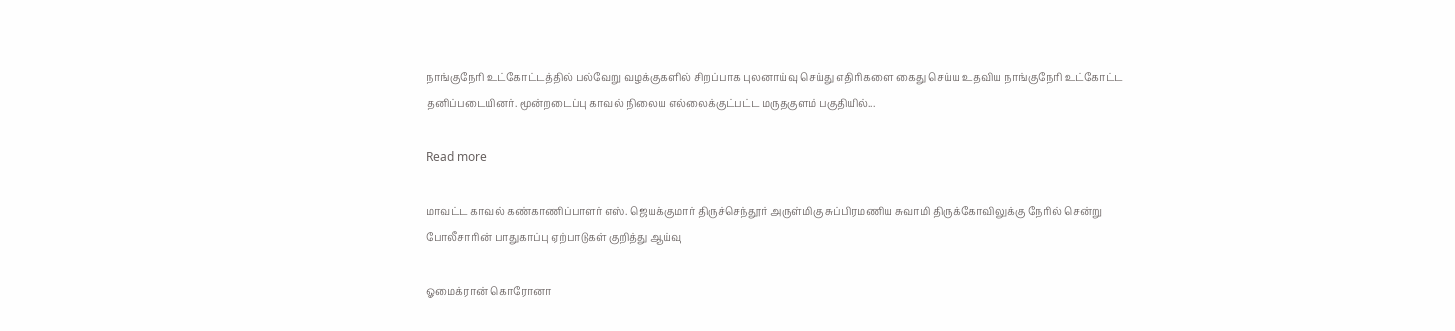நாங்குநேரி உட்கோட்டத்தில் பல்வேறு வழக்குகளில் சிறப்பாக புலனாய்வு செய்து எதிரிகளை கைது செய்ய உதவிய நாங்குநேரி உட்கோட்ட தனிப்படையினர். மூன்றடைப்பு காவல் நிலைய எல்லைக்குட்பட்ட மருதகுளம் பகுதியில்...

Read more

மாவட்ட காவல் கண்காணிப்பாளர் எஸ். ஜெயக்குமார் திருச்செந்தூர் அருள்மிகு சுப்பிரமணிய சுவாமி திருக்கோவிலுக்கு நேரில் சென்று போலீசாரின் பாதுகாப்பு ஏற்பாடுகள் குறித்து ஆய்வு

ஓமைக்ரான் கொரோனா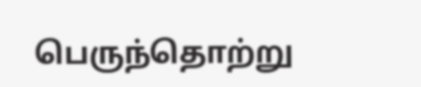பெருந்தொற்று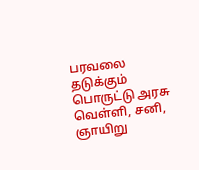பரவலை தடுக்கும் பொருட்டு அரசு வெள்ளி, சனி, ஞாயிறு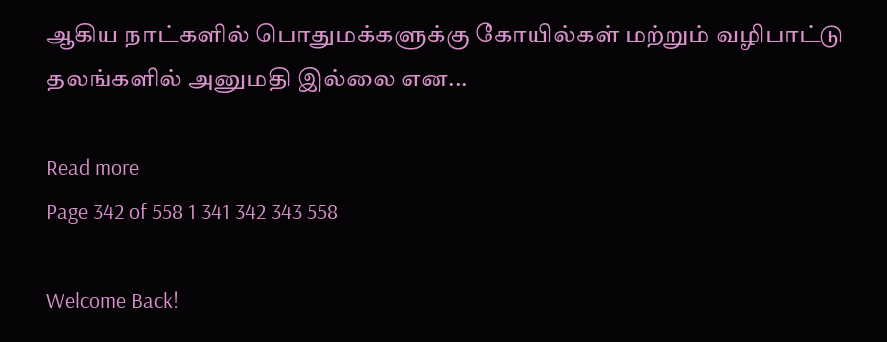ஆகிய நாட்களில் பொதுமக்களுக்கு கோயில்கள் மற்றும் வழிபாட்டு தலங்களில் அனுமதி இல்லை என...

Read more
Page 342 of 558 1 341 342 343 558

Welcome Back!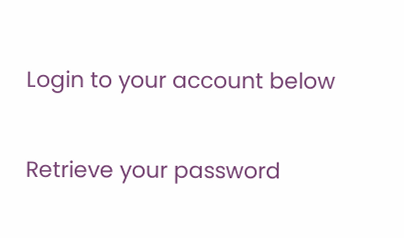Login to your account below

Retrieve your password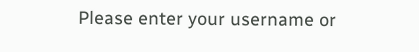Please enter your username or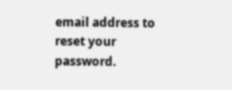email address to reset your password.